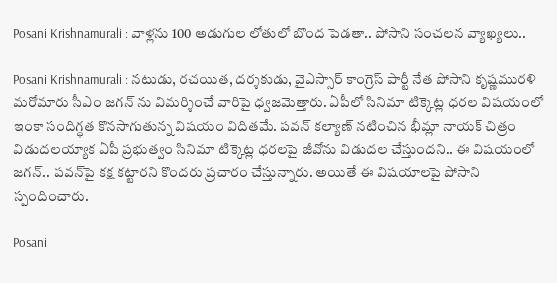Posani Krishnamurali : వాళ్ల‌ను 100 అడుగుల లోతులో బొంద పెడ‌తా.. పోసాని సంచ‌ల‌న వ్యాఖ్య‌లు..

Posani Krishnamurali : న‌టుడు, ర‌చయిత‌, ద‌ర్శ‌కుడు, వైఎస్సార్ కాంగ్రెస్ పార్టీ నేత పోసాని కృష్ణ‌ముర‌ళి మ‌రోమారు సీఎం జ‌గ‌న్ ను విమ‌ర్శించే వారిపై ధ్వ‌జమెత్తారు. ఏపీలో సినిమా టిక్కెట్ల ధ‌ర‌ల విష‌యంలో ఇంకా సందిగ్ధ‌త కొన‌సాగుతున్న విష‌యం విదిత‌మే. ప‌వ‌న్ క‌ల్యాణ్ న‌టించిన భీమ్లా నాయ‌క్ చిత్రం విడుద‌ల‌య్యాక ఏపీ ప్ర‌భుత్వం సినిమా టిక్కెట్ల ధ‌ర‌ల‌పై జీవోను విడుద‌ల చేస్తుంద‌ని.. ఈ విష‌యంలో జ‌గ‌న్‌.. ప‌వ‌న్‌పై క‌క్ష క‌ట్టార‌ని కొంద‌రు ప్ర‌చారం చేస్తున్నారు. అయితే ఈ విష‌యాల‌పై పోసాని స్పందించారు.

Posani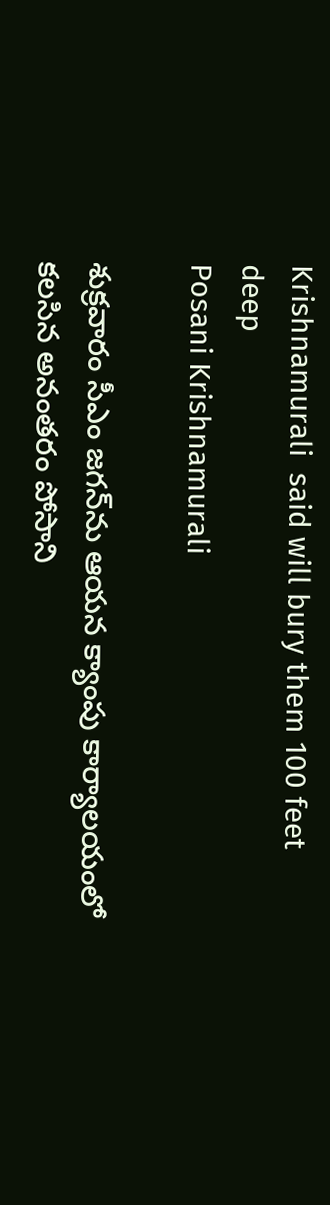Krishnamurali  said will bury them 100 feet deep
Posani Krishnamurali

శుక్ర‌వారం సీఎం జ‌గ‌న్‌ను ఆయ‌న క్యాంపు కార్యాల‌యంలో క‌ల‌సిన అనంత‌రం పోసాని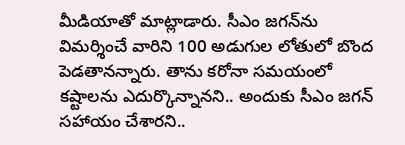మీడియాతో మాట్లాడారు. సీఎం జ‌గ‌న్‌ను విమర్శించే వారిని 100 అడుగుల లోతులో బొంద పెడ‌తాన‌న్నారు. తాను క‌రోనా స‌మ‌యంలో క‌ష్టాల‌ను ఎదుర్కొన్నాన‌ని.. అందుకు సీఎం జ‌గ‌న్ స‌హాయం చేశార‌ని..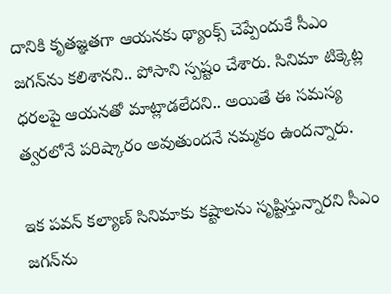దానికి కృత‌జ్ఞ‌త‌గా ఆయ‌న‌కు థ్యాంక్స్ చెప్పేందుకే సీఎం జ‌గ‌న్‌ను క‌లిశాన‌ని.. పోసాని స్ప‌ష్టం చేశారు. సినిమా టిక్కెట్ల ధ‌ర‌ల‌పై ఆయ‌న‌తో మాట్లాడలేద‌ని.. అయితే ఈ స‌మ‌స్య త్వ‌ర‌లోనే ప‌రిష్కారం అవుతుంద‌నే న‌మ్మ‌కం ఉంద‌న్నారు.

ఇక ప‌వ‌న్ క‌ల్యాణ్ సినిమాకు క‌ష్టాల‌ను సృష్టిస్తున్నార‌ని సీఎం జ‌గ‌న్‌ను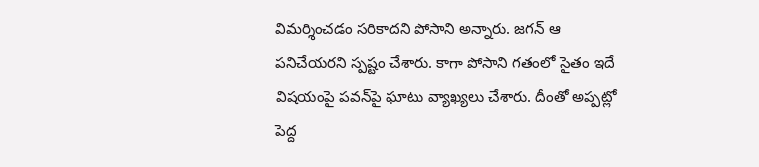విమ‌ర్శించ‌డం సరికాద‌ని పోసాని అన్నారు. జ‌గ‌న్ ఆ ప‌నిచేయ‌ర‌ని స్ప‌ష్టం చేశారు. కాగా పోసాని గతంలో సైతం ఇదే విష‌యంపై ప‌వ‌న్‌పై ఘాటు వ్యాఖ్య‌లు చేశారు. దీంతో అప్ప‌ట్లో పెద్ద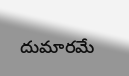దుమార‌మే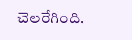చెల‌రేగింది.